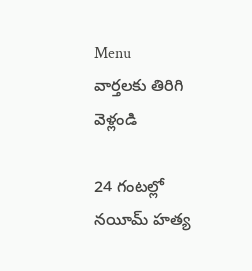Menu
వార్తలకు తిరిగి వెళ్లండి

24 గంటల్లో నయీమ్‌ హత్య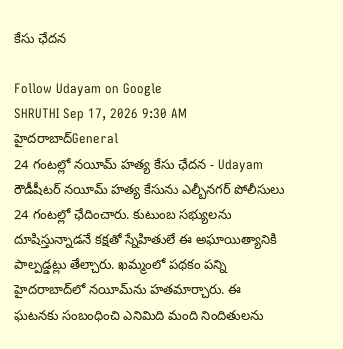కేసు ఛేదన

Follow Udayam on Google
SHRUTHI Sep 17, 2026 9:30 AM హైదరాబాద్General
24 గంటల్లో నయీమ్‌ హత్య కేసు ఛేదన - Udayam
రౌడీషీటర్‌ నయీమ్‌ హత్య కేసును ఎల్బీనగర్ పోలీసులు 24 గంటల్లో ఛేదించారు. కుటుంబ సభ్యులను దూషిస్తున్నాడనే కక్షతో స్నేహితులే ఈ అఘాయిత్యానికి పాల్పడ్డట్లు తేల్చారు. ఖమ్మంలో పథకం పన్ని హైదరాబాద్‌లో నయీమ్‌ను హతమార్చారు. ఈ ఘటనకు సంబంధించి ఎనిమిది మంది నిందితులను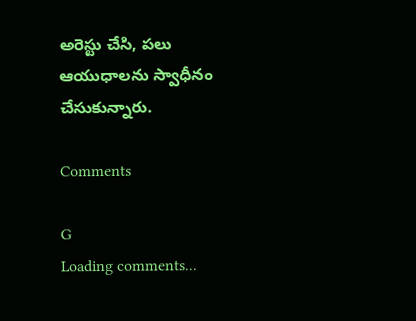అరెస్టు చేసి, పలు ఆయుధాలను స్వాధీనం చేసుకున్నారు.

Comments

G
Loading comments...